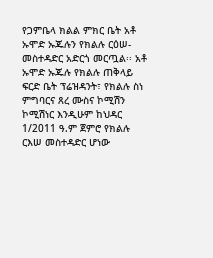የጋምቤላ ክልል ምክር ቤት አቶ ኡሞድ ኡጁሉን የክልሉ ርዕሠ-መስተዳድር አድርጎ መርጧል፡፡ አቶ ኡሞድ ኡጁሉ የክልሉ ጠቅላይ ፍርድ ቤት ፕሬዝዳንት፣ የክልሉ ስነ ምግባርና ጸረ ሙስና ኮሚሽን ኮሚሽነር እንዲሁም ከህዳር 1/2011 ዓ.ም ጀምሮ የክልሉ ርእሠ መስተዳድር ሆነው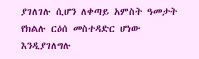ያገለገሉ ሲሆን ለቀጣይ አምስት ዓመታት የክልሉ ርዕሰ መስተዳድር ሆነው እንዲያገለግሉ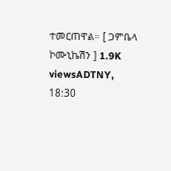ተመርጠዋል። [ ጋምቤላ ኮሙኒኬሽን ] 1.9K viewsADTNY, 18:30